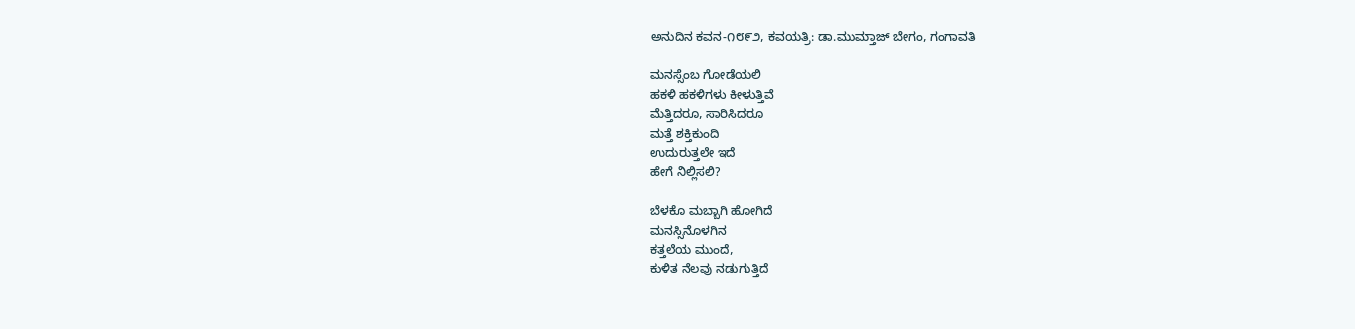ಅನುದಿನ ಕವನ-೧೮೯೨, ಕವಯತ್ರಿ: ಡಾ.ಮುಮ್ತಾಜ್ ಬೇಗಂ, ಗಂಗಾವತಿ

ಮನಸ್ಸೆಂಬ ಗೋಡೆಯಲಿ
ಹಕಳಿ ಹಕಳಿಗಳು ಕೀಳುತ್ತಿವೆ
ಮೆತ್ತಿದರೂ, ಸಾರಿಸಿದರೂ
ಮತ್ತೆ ಶಕ್ತಿಕುಂದಿ
ಉದುರುತ್ತಲೇ ಇದೆ
ಹೇಗೆ ನಿಲ್ಲಿಸಲಿ?

ಬೆಳಕೊ ಮಬ್ಬಾಗಿ ಹೋಗಿದೆ
ಮನಸ್ಸಿನೊಳಗಿನ
ಕತ್ತಲೆಯ ಮುಂದೆ,
ಕುಳಿತ ನೆಲವು ನಡುಗುತ್ತಿದೆ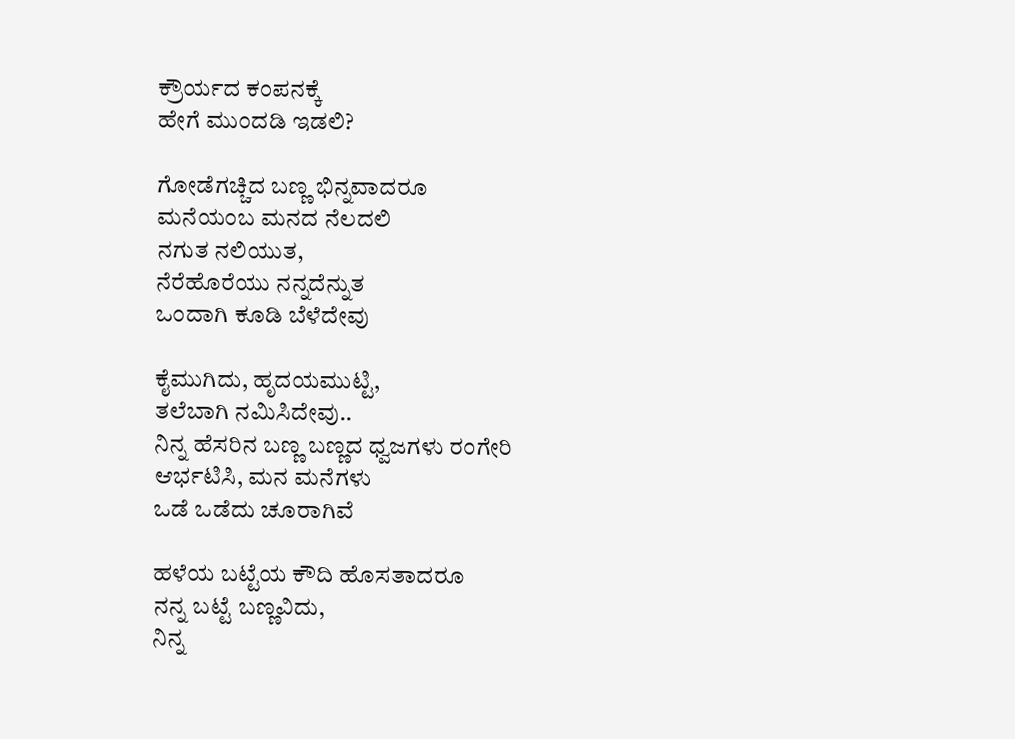ಕ್ರೌರ್ಯದ ಕಂಪನಕ್ಕೆ
ಹೇಗೆ ಮುಂದಡಿ ಇಡಲಿ?

ಗೋಡೆಗಚ್ಚಿದ ಬಣ್ಣ ಭಿನ್ನವಾದರೂ
ಮನೆಯಂಬ ಮನದ ನೆಲದಲಿ
ನಗುತ ನಲಿಯುತ,
ನೆರೆಹೊರೆಯು ನನ್ನದೆನ್ನುತ
ಒಂದಾಗಿ ಕೂಡಿ ಬೆಳೆದೇವು

ಕೈಮುಗಿದು, ಹೃದಯಮುಟ್ಟಿ,
ತಲೆಬಾಗಿ ನಮಿಸಿದೇವು..
ನಿನ್ನ ಹೆಸರಿನ ಬಣ್ಣ ಬಣ್ಣದ ಧ್ವಜಗಳು ರಂಗೇರಿ
ಆರ್ಭಟಿಸಿ, ಮನ ಮನೆಗಳು
ಒಡೆ ಒಡೆದು ಚೂರಾಗಿವೆ

ಹಳೆಯ ಬಟ್ಟೆಯ ಕೌದಿ ಹೊಸತಾದರೂ
ನನ್ನ ಬಟ್ಟೆ ಬಣ್ಣವಿದು,
ನಿನ್ನ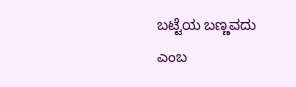ಬಟ್ಟೆಯ ಬಣ್ಣವದು ಎಂಬ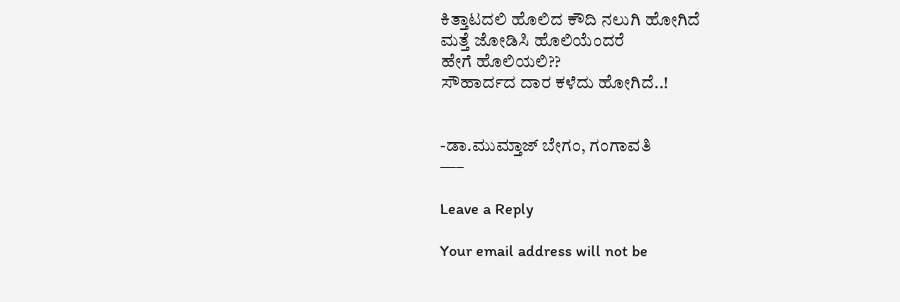ಕಿತ್ತಾಟದಲಿ ಹೊಲಿದ ಕೌದಿ ನಲುಗಿ ಹೋಗಿದೆ
ಮತ್ತೆ ಜೋಡಿಸಿ ಹೊಲಿಯೆಂದರೆ
ಹೇಗೆ ಹೊಲಿಯಲಿ??
ಸೌಹಾರ್ದದ ದಾರ ಕಳೆದು ಹೋಗಿದೆ..!


-ಡಾ.ಮುಮ್ತಾಜ್ ಬೇಗಂ, ಗಂಗಾವತಿ
—–

Leave a Reply

Your email address will not be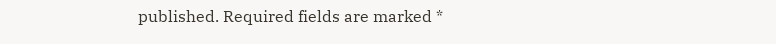published. Required fields are marked *